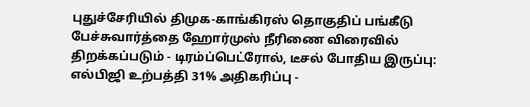புதுச்சேரியில் திமுக-காங்கிரஸ் தொகுதிப் பங்கீடு பேச்சுவார்த்தை ஹோர்முஸ் நீரிணை விரைவில் திறக்கப்படும் - டிரம்ப்பெட்ரோல், டீசல் போதிய இருப்பு: எல்பிஜி உற்பத்தி 31% அதிகரிப்பு -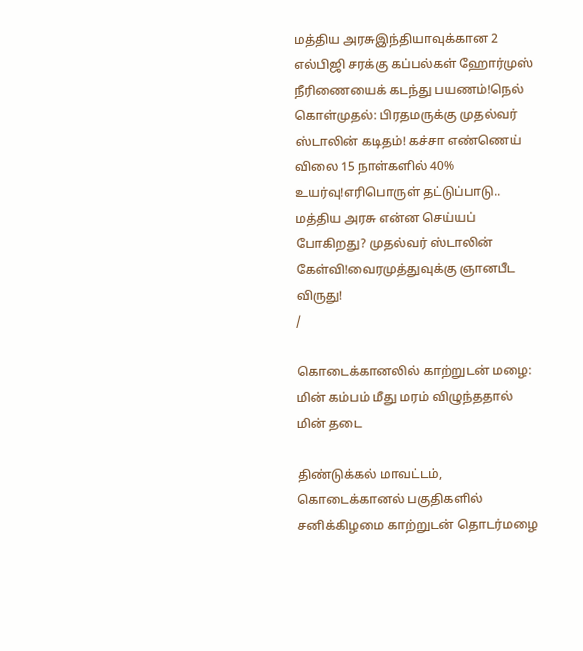மத்திய அரசுஇந்தியாவுக்கான 2 எல்பிஜி சரக்கு கப்பல்கள் ஹோர்முஸ் நீரிணையைக் கடந்து பயணம்!நெல் கொள்முதல்: பிரதமருக்கு முதல்வர் ஸ்டாலின் கடிதம்! கச்சா எண்ணெய் விலை 15 நாள்களில் 40% உயர்வு!எரிபொருள் தட்டுப்பாடு.. மத்திய அரசு என்ன செய்யப் போகிறது? முதல்வர் ஸ்டாலின் கேள்வி!வைரமுத்துவுக்கு ஞானபீட விருது!
/

கொடைக்கானலில் காற்றுடன் மழை: மின் கம்பம் மீது மரம் விழுந்ததால் மின் தடை

திண்டுக்கல் மாவட்டம், கொடைக்கானல் பகுதிகளில் சனிக்கிழமை காற்றுடன் தொடர்மழை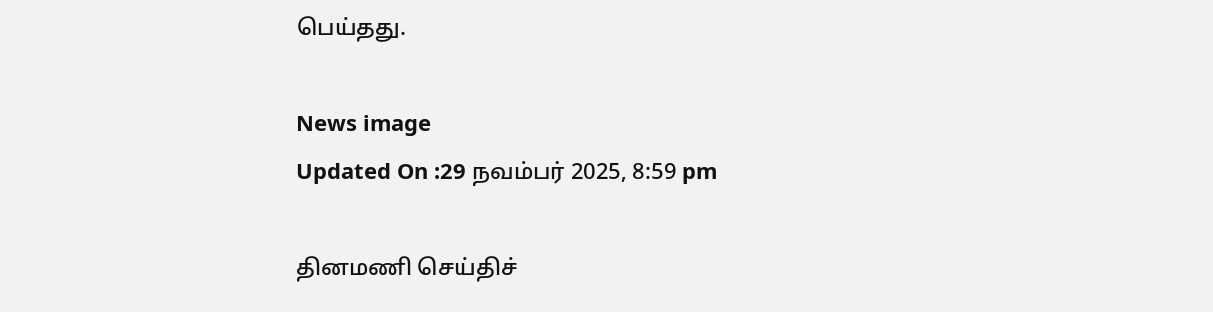பெய்தது.

News image
Updated On :29 நவம்பர் 2025, 8:59 pm

தினமணி செய்திச்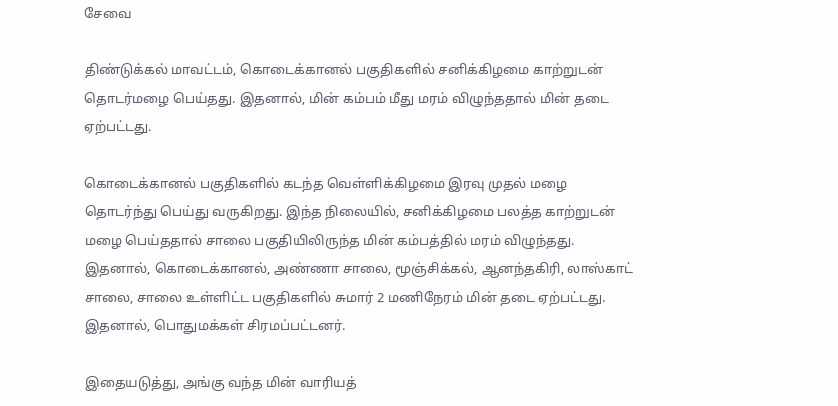சேவை

திண்டுக்கல் மாவட்டம், கொடைக்கானல் பகுதிகளில் சனிக்கிழமை காற்றுடன் தொடர்மழை பெய்தது. இதனால், மின் கம்பம் மீது மரம் விழுந்ததால் மின் தடை ஏற்பட்டது.

கொடைக்கானல் பகுதிகளில் கடந்த வெள்ளிக்கிழமை இரவு முதல் மழை தொடர்ந்து பெய்து வருகிறது. இந்த நிலையில், சனிக்கிழமை பலத்த காற்றுடன் மழை பெய்ததால் சாலை பகுதியிலிருந்த மின் கம்பத்தில் மரம் விழுந்தது. இதனால், கொடைக்கானல், அண்ணா சாலை, மூஞ்சிக்கல், ஆனந்தகிரி, லாஸ்காட் சாலை, சாலை உள்ளிட்ட பகுதிகளில் சுமார் 2 மணிநேரம் மின் தடை ஏற்பட்டது. இதனால், பொதுமக்கள் சிரமப்பட்டனர்.

இதையடுத்து, அங்கு வந்த மின் வாரியத்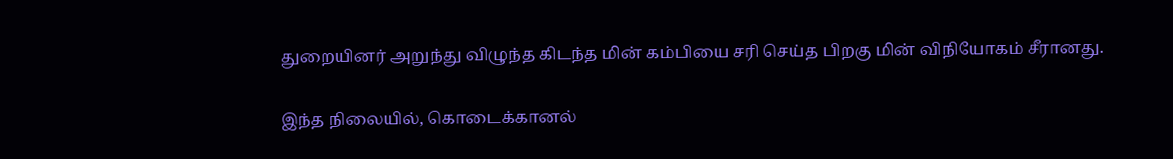துறையினர் அறுந்து விழுந்த கிடந்த மின் கம்பியை சரி செய்த பிறகு மின் விநியோகம் சீரானது.

இந்த நிலையில், கொடைக்கானல்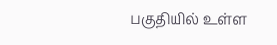பகுதியில் உள்ள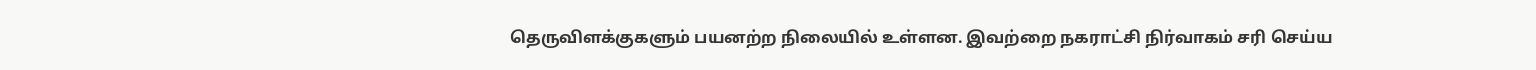தெருவிளக்குகளும் பயனற்ற நிலையில் உள்ளன. இவற்றை நகராட்சி நிர்வாகம் சரி செய்ய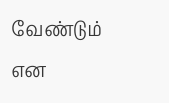வேண்டும் என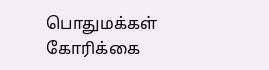பொதுமக்கள் கோரிக்கை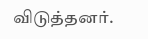விடுத்தனர்.